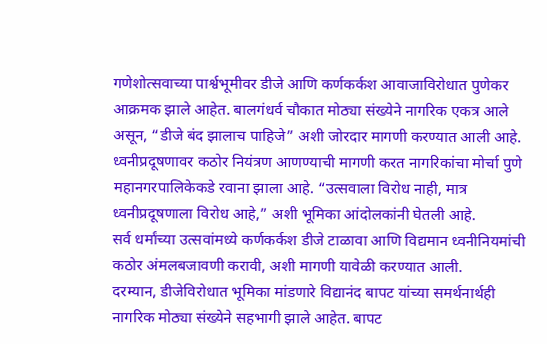गणेशोत्सवाच्या पार्श्वभूमीवर डीजे आणि कर्णकर्कश आवाजाविरोधात पुणेकर आक्रमक झाले आहेत. बालगंधर्व चौकात मोठ्या संख्येने नागरिक एकत्र आले असून, “डीजे बंद झालाच पाहिजे” अशी जोरदार मागणी करण्यात आली आहे.
ध्वनीप्रदूषणावर कठोर नियंत्रण आणण्याची मागणी करत नागरिकांचा मोर्चा पुणे महानगरपालिकेकडे रवाना झाला आहे. “उत्सवाला विरोध नाही, मात्र ध्वनीप्रदूषणाला विरोध आहे,” अशी भूमिका आंदोलकांनी घेतली आहे.
सर्व धर्मांच्या उत्सवांमध्ये कर्णकर्कश डीजे टाळावा आणि विद्यमान ध्वनीनियमांची कठोर अंमलबजावणी करावी, अशी मागणी यावेळी करण्यात आली.
दरम्यान, डीजेविरोधात भूमिका मांडणारे विद्यानंद बापट यांच्या समर्थनार्थही नागरिक मोठ्या संख्येने सहभागी झाले आहेत. बापट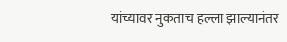यांच्यावर नुकताच हल्ला झाल्यानंतर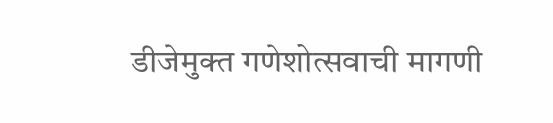डीजेमुक्त गणेशोत्सवाची मागणी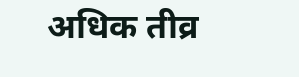अधिक तीव्र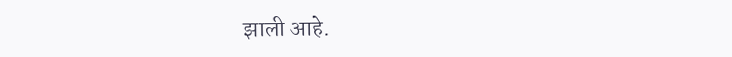झाली आहे.